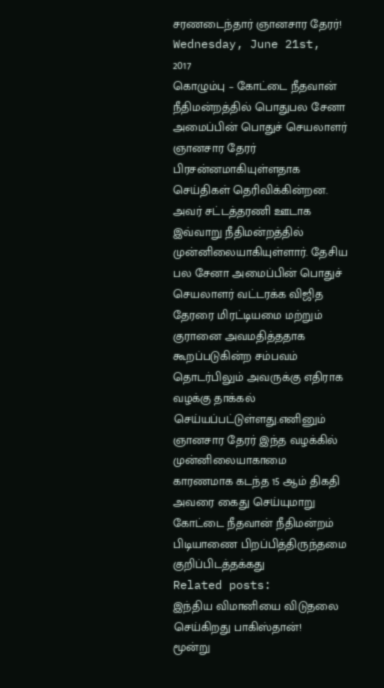சரணடைந்தார் ஞானசார தேரர்!
Wednesday, June 21st, 2017
கொழும்பு – கோட்டை நீதவான் நீதிமன்றத்தில் பொதுபல சேனா அமைப்பின் பொதுச் செயலாளர் ஞானசார தேரர் பிரசன்னமாகியுள்ளதாக செய்திகள் தெரிவிக்கின்றன.
அவர் சட்டத்தரணி ஊடாக இவ்வாறு நீதிமன்றத்தில் முன்னிலையாகியுள்ளார். தேசிய பல சேனா அமைப்பின் பொதுச் செயலாளர் வட்டரக்க விஜித தேரரை மிரட்டியமை மற்றும் குரானை அவமதித்ததாக கூறப்படுகின்ற சம்பவம் தொடர்பிலும் அவருக்கு எதிராக வழக்கு தாக்கல் செய்யப்பட்டுள்ளது.எனினும் ஞானசார தேரர் இந்த வழக்கில் முன்னிலையாகாமை காரணமாக கடந்த 15 ஆம் திகதி அவரை கைது செய்யுமாறு கோட்டை நீதவான் நீதிமன்றம் பிடியாணை பிறப்பித்திருந்தமை குறிப்பிடத்தக்கது
Related posts:
இந்திய விமானியை விடுதலை செய்கிறது பாகிஸ்தான்!
மூன்று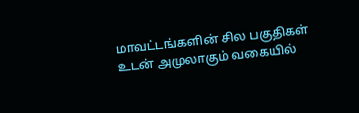மாவட்டங்களின் சில பகுதிகள் உடன் அமுலாகும் வகையில்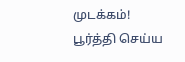முடக்கம்!
பூர்த்தி செய்ய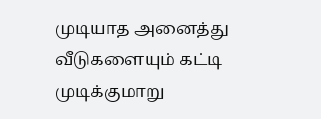முடியாத அனைத்து வீடுகளையும் கட்டி முடிக்குமாறு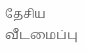தேசிய வீடமைப்பு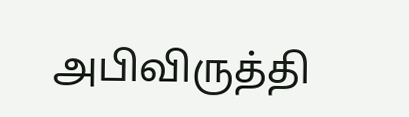அபிவிருத்தி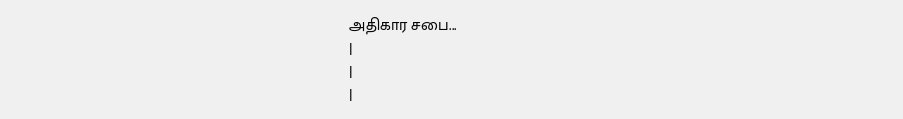அதிகார சபை...
|
|
|